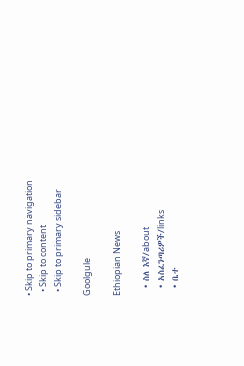• Skip to primary navigation
  • Skip to content
  • Skip to primary sidebar

Goolgule

Ethiopian News

  • ስለ እኛ/about
  • አስፈንጣሪዎች/links
  • ቤተ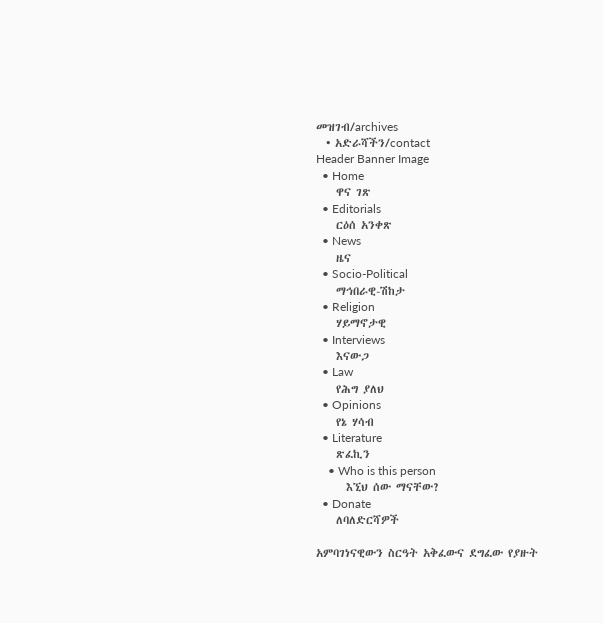መዝገብ/archives
  • አድራሻችን/contact
Header Banner Image
  • Home
    ዋና ገጽ
  • Editorials
    ርዕሰ አንቀጽ
  • News
    ዜና
  • Socio-Political
    ማኅበራዊ-ሽከታ
  • Religion
    ሃይማኖታዊ
  • Interviews
    እናውጋ
  • Law
    የሕግ ያለህ
  • Opinions
    የኔ ሃሳብ
  • Literature
    ጽፈኪን
    • Who is this person
      እኚህ ሰው ማናቸው?
  • Donate
    ለባለድርሻዎች

አምባገነናዊውን ስርዓት አቅፈውና ደግፈው የያዙት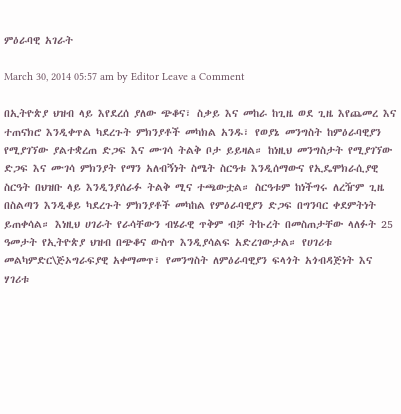ምዕራባዊ አገራት

March 30, 2014 05:57 am by Editor Leave a Comment

በኢትዮጵያ ህዝብ ላይ እየደረሰ ያለው ጭቆና፣ ስቃይ እና መከራ ከጊዜ ወደ ጊዜ እየጨመረ እና ተጠናክሮ እንዲቀጥል ካደረጉት ምክንያቶች መካክል አንዱ፣ የወያኔ መንግስት ከምዕራባዊያን የሚያገኘው ያልተቋረጠ ድጋፍ እና ሙገሳ ትልቅ ቦታ ይይዛል። ከነዚህ መንግስታት የሚያገኘው ድጋፍ እና ሙገሳ ምክንያት የማን አለብኝነት ስሜት ስርዓቱ እንዲሰማውና የኢዴሞክራሲያዊ ስርዓት በህዝቡ ላይ እንዲንያሰራፉ ትልቅ ሚና ተጫውቷል። ስርዓቱም ከነችግሩ ለረዥም ጊዜ በስልጣን እንዲቆይ ካደረጉት ምክንያቶች መካከል የምዕራባዊያን ድጋፍ በግንባር ቀደምትነት ይጠቀሳል። እነዚህ ሀገራት የራሳቸውን ብሄራዊ ጥቅም ብቻ ትኩረት በመስጠታቸው ላለፉት 25 ዓመታት የኢትዮጵያ ህዝብ በጭቆና ውስጥ እንዲያሳልፍ አድረገውታል። የሀገሪቱ መልካምድር\ጅኦግራፍያዊ አቀማመጥ፣ የመንግስት ለምዕራባዊያን ፍላጎት አጎብዳጅነት እና ሃገሪቱ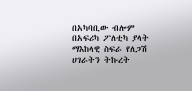በአካባቢው ብሎም በአፍሪካ ፖለቲካ ያላት ማእከላዊ ስፍራ የለጋሽ ሀገራትን ትኩረት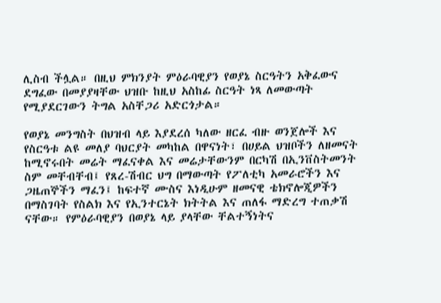ሊስብ ችሏል። በዚህ ምክንያት ምዕራባዊያን የወያኔ ስርዓትን አቅፈውና ደግፈው በመያያዛቸው ህዝቡ ከዚህ አስከፊ ስርዓት ነጻ ለመውጣት የሚያደርገውን ትግል አስቸጋሪ አድርጎታል።

የወያኔ መንግስት በህዝብ ላይ እያደረሰ ካለው ዘርፈ ብዙ ወንጀሎች እና የስርዓቱ ልዩ መለያ ባህርያት መካከል በዋናነት፣ በሀይል ህዝቦችን ለዘመናት ከሚኖሩበት መሬት ማፈናቀል እና መሬታቸውንም በርካሽ በኢንቨስትመንት ስም መቸብቸብ፤ የጸረ-ሽብር ህግ በማውጣት የፖለቲካ አመራሮችን እና ጋዜጠኞችን ማፈን፤ ከፍተኛ ሙስና እነዲሁም ዘመናዊ ቴክኖሎጂዎችን በማስገባት የስልክ እና የኢንተርኔት ክትትል እና ጠለፋ ማድረግ ተጠቃሽ ናቸው። የምዕራባዊያን በወያኔ ላይ ያላቸው ቸልተኝነትና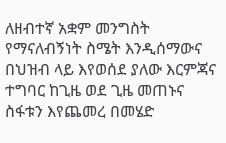ለዘብተኛ አቋም መንግስት የማናለብኝነት ስሜት እንዲሰማውና በህዝብ ላይ እየወሰደ ያለው እርምጃና ተግባር ከጊዜ ወደ ጊዜ መጠኑና ስፋቱን እየጨመረ በመሄድ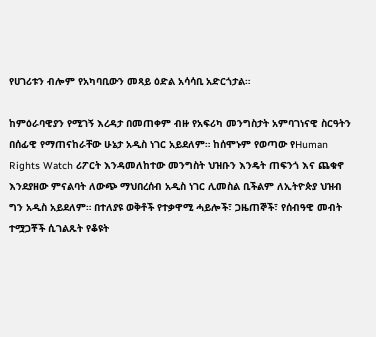የሀገሪቱን ብሎም የአካባቢውን መጻይ ዕድል አሳሳቢ አድርጎታል።

ከምዕራባዊያን የሚገኝ እረዳታ በመጠቀም ብዙ የአፍሪካ መንግስታት አምባገነናዊ ስርዓትን በሰፊዊ የማጠናከራቸው ሁኔታ አዲስ ነገር አይደለም። ከሰሞኑም የወጣው የHuman Rights Watch ሪፖርት እንዳመለከተው መንግስት ህዝቡን እንዴት ጠፍንጎ እና ጨቁኖ እንደያዘው ምናልባት ለውጭ ማህበረሰብ አዲስ ነገር ሊመስል ቢችልም ለኢትዮጵያ ህዝብ ግን አዲስ አይደለም። በተለያዩ ወቅቶች የተቃዋሚ ሓይሎች፣ ጋዜጠኞች፣ የሰብዓዊ መብት ተሟጋቾች ሲገልጹት የቆዩት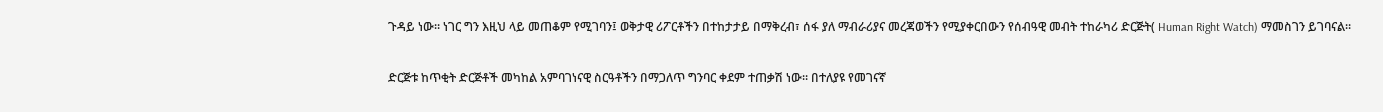ጉዳይ ነው። ነገር ግን እዚህ ላይ መጠቆም የሚገባን፤ ወቅታዊ ሪፖርቶችን በተከታታይ በማቅረብ፣ ሰፋ ያለ ማብራሪያና መረጃወችን የሚያቀርበውን የሰብዓዊ መብት ተከራካሪ ድርጅት( Human Right Watch) ማመስገን ይገባናል።

ድርጅቱ ከጥቂት ድርጅቶች መካከል አምባገነናዊ ስርዓቶችን በማጋለጥ ግንባር ቀደም ተጠቃሽ ነው። በተለያዩ የመገናኛ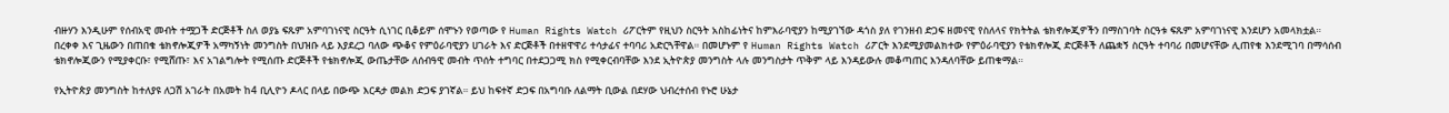ብዙሃን እንዲሁም የሰብአዊ መብት ተሟጋች ድርጅቶች ስለ ወያኔ ፍጹም አምባገነናዊ ስርዓት ሲነገር ቢቆይም ሰሞኑን የወጣው የ Human Rights Watch ሪፖርትም የዚህን ስርዓት አስከፊነትና ከምእራባዊያን ከሚያገኘው ዳጎስ ያለ የገንዘብ ድጋፍ ዘመናዊ የስለላና የክትትል ቴክኖሎጂዎችን በማስገባት ስርዓቱ ፍጹም አምባገነናዊ እንደሆን አመላክቷል። በረቀቀ እና ጊዜውን በጠበቁ ቴክኖሎጂዎች አማካኝነት መንግስት በህዝቡ ላይ እያደረጋ ባለው ጭቆና የምዕራባዊያን ሀገራት እና ድርጅቶች በተዘዋዋሪ ተሳታፊና ተባባሪ አድርጓቸዋል። በመሆኑም የ Human Rights Watch ሪፖርት እንደሚያመልክተው የምዕራባዊያን የቴክኖሎጂ ድርጅቶች ለጨቋኝ ስርዓት ተባባሪ በመሆናቸው ሊጠየቁ እንደሚገባ በማሳሰብ ቴክኖሎጂውን የሚያቀርቡ፣ የሚሸጡ፣ እና አገልግሎት የሚሰጡ ድርጅቶች የቴክኖሎጂ ውጤታቸው ለሰብዓዊ መብት ጥሰት ተግባር በተደጋጋሚ ክስ የሚቀርብባቸው እንደ ኢትዮጵያ መንግስት ላሉ መንግስታት ጥቅም ላይ እንዳይውሉ መቆጣጠር እንዳለባቸው ይጠቁማል።

የኢትዮጵያ መንግስት ከተለያዩ ለጋሽ አገራት በአመት ከ4 ቢሊዮን ዶላር በላይ በውጭ እርዳታ መልክ ድጋፍ ያገኛል። ይህ ከፍተኛ ድጋፍ በአግባቡ ለልማት ቢውል በደሃው ህብረተሰብ የኑሮ ሁኔታ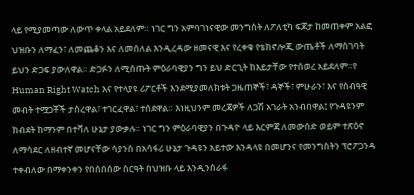ላይ የሚያመጣው ለውጥ ቀላል አይደለም። ነገር ግን አምባገነናዊው መንግስት ለፖለቲካ ፍጆታ ከመጠቀም አልፎ ህዝቡን ለማፈን፣ ለመጨቆን እና ለመሰለል እንዲረዳው ዘመናዊ እና የረቀቁ የቴክኖሎጂ ውጤቶች ለማስገባት ይህን ድጋፍ ያውለዋል። ድጋፉን ለሚሰጡት ምዕራባዊያን ግን ይህ ድርጊት ከእይታቸው የተሰወረ አይደለም።የ Human Right Watch እና የተላያዩ ሪፖርቶች እንደሚያመለክቱት ጋዜጠኞች፣ ዳኞች፣ ምሁራን፣ እና የሰብዓዊ መብት ተሟጋቾች ታስረዋል፣ ተገርፈዋል፣ ተሰደዋል። እነዚህንም መረጃዎች ለጋሽ አገራት አንብበዋል፤ የጉዳዩንም ክብደት ከማንም በተሻለ ሁኔታ ያውቃሉ። ነገር ግን ምዕራባዊያን በጉዳዮ ላይ እርምጃ ለመውሰድ ወይም ተጽዕኖ ለማሳደር ለዘብተኛ መሆናቸው ሳያንስ በአሳፋሪ ሁኔታ ጉዳዩን አይተው እንዳላዩ በመሆንና የመንግስትን ፕሮፖጋንዳ ተቀብለው በማቀንቀን የበሰበሰው ስርዓት በህዝቡ ላይ እንዲንሰራፋ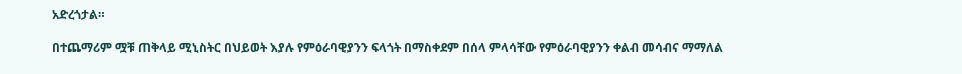አድረጎታል።

በተጨማሪም ሟቹ ጠቅላይ ሚኒስትር በህይወት እያሉ የምዕራባዊያንን ፍላጎት በማስቀደም በሰላ ምላሳቸው የምዕራባዊያንን ቀልብ መሳብና ማማለል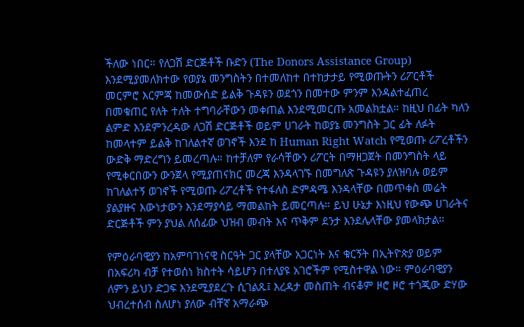ችለው ነበር። የለጋሽ ድርጅቶች ቡድን (The Donors Assistance Group) እንደሚያመለክተው የወያኔ መንግስትን በተመለከተ በተከታታይ የሚወጡትን ሪፖርቶች መርምሮ እርምጃ ከመውሰድ ይልቅ ጉዳዩን ወደጎን በመተው ምንም እንዳልተፈጠረ በመቁጠር የለት ተለት ተግባራቸውን መቀጠል እንደሚመርጡ አመልክቷል። ከዚህ በፊት ካለን ልምድ እንደምንረዳው ለጋሽ ድርጅቶች ወይም ሀገራት ከወያኔ መንግስት ጋር ፊት ለፉት ከመላተም ይልቅ ከገለልተኛ ወገኖች እንደ ከ Human Right Watch የሚወጡ ሪፖረቶችን ውድቅ ማድረግን ይመረጣሉ። ከተቻለም የራሳቸውን ሪፖርት በማዘጋጀት በመንግስት ላይ የሚቀርበውን ውንጀላ የሚያጠናክር መረጃ እንዳላገኙ በመግለጽ ጉዳዩን ያለዝባሉ ወይም ከገለልተኝ ወገኖች የሚወጡ ሪፖረቶች የተፋለስ ድምዳሜ እንዳላቸው በመጥቀስ መሬት ያልያዙና እውነታውን እንደማያሳይ ማመልከት ይመርጣሉ። ይህ ሁኔታ እነዚህ የውጭ ሀገራትና ድርጅቶች ምን ያህል ለሰፊው ህዝብ መብት እና ጥቅም ደንታ እንደሌላቸው ያመላክታል።

የምዕራባዊያን ከአምባገነናዊ ስርዓት ጋር ያላቸው አጋርነት እና ቁርኝት በኢትዮጵያ ወይም በአፍሪካ ብቻ የተወሰነ ክስተት ሳይሆን በተለያዩ አገሮችም የሚስተዋል ነው። ምዕራባዊያን ለምን ይህን ድጋፍ እንደሚያደረጉ ሲገልጹ፤ እረዳታ መስጠት ብናቆም ዞሮ ዞሮ ተጎጂው ድሃው ህብረተሰብ ስለሆነ ያለው ብቸኛ አማራጭ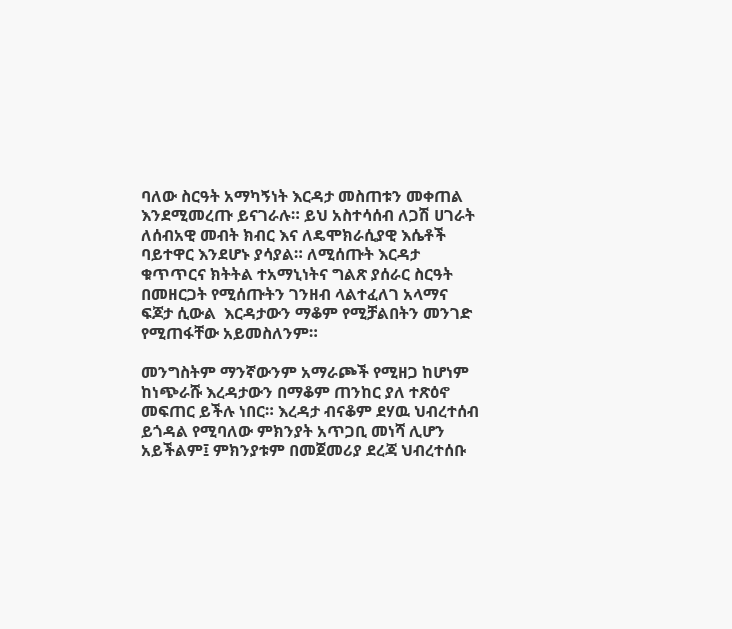ባለው ስርዓት አማካኝነት እርዳታ መስጠቱን መቀጠል እንደሚመረጡ ይናገራሉ። ይህ አስተሳሰብ ለጋሽ ሀገራት ለሰብአዊ መብት ክብር እና ለዴሞክራሲያዊ እሴቶች ባይተዋር እንደሆኑ ያሳያል። ለሚሰጡት እርዳታ ቁጥጥርና ክትትል ተአማኒነትና ግልጽ ያሰራር ስርዓት በመዘርጋት የሚሰጡትን ገንዘብ ላልተፈለገ አላማና ፍጆታ ሲውል  እርዳታውን ማቆም የሚቻልበትን መንገድ የሚጠፋቸው አይመስለንም።

መንግስትም ማንኛውንም አማራጮች የሚዘጋ ከሆነም ከነጭራሹ እረዳታውን በማቆም ጠንከር ያለ ተጽዕኖ መፍጠር ይችሉ ነበር። እረዳታ ብናቆም ደሃዉ ህብረተሰብ ይጎዳል የሚባለው ምክንያት አጥጋቢ መነሻ ሊሆን አይችልም፤ ምክንያቱም በመጀመሪያ ደረጃ ህብረተሰቡ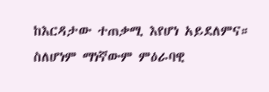ከእርዳታው ተጠቃሚ እየሆነ አይደለምና። ስለሆነም ማነኛውም ምዕራባዊ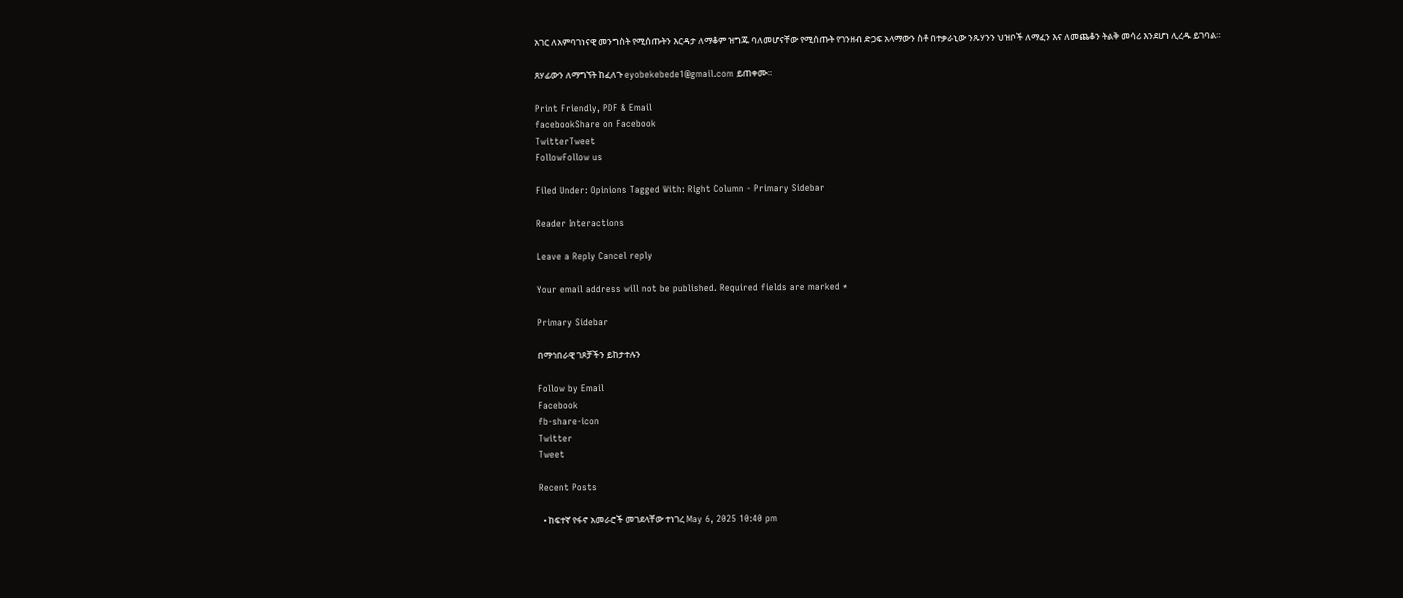አገር ለአምባገነናዊ መንግስት የሚሰጡትን እርዳታ ለማቆም ዝግጁ ባለመሆናቸው የሚሰጡት የገንዘብ ድጋፍ አላማውን ስቶ በተቃራኒው ንጹሃንን ህዝቦች ለማፈን እና ለመጨቆን ትልቅ መሳሪ እንደሆነ ሊረዱ ይገባል።

ጸሃፊውን ለማግኘት ከፈለጉ eyobekebede1@gmail.com ይጠቀሙ።

Print Friendly, PDF & Email
facebookShare on Facebook
TwitterTweet
FollowFollow us

Filed Under: Opinions Tagged With: Right Column - Primary Sidebar

Reader Interactions

Leave a Reply Cancel reply

Your email address will not be published. Required fields are marked *

Primary Sidebar

በማኅበራዊ ገጾቻችን ይከታተሉን

Follow by Email
Facebook
fb-share-icon
Twitter
Tweet

Recent Posts

  • ከፍተኛ የፋኖ አመራሮች መገደላቸው ተነገረ May 6, 2025 10:40 pm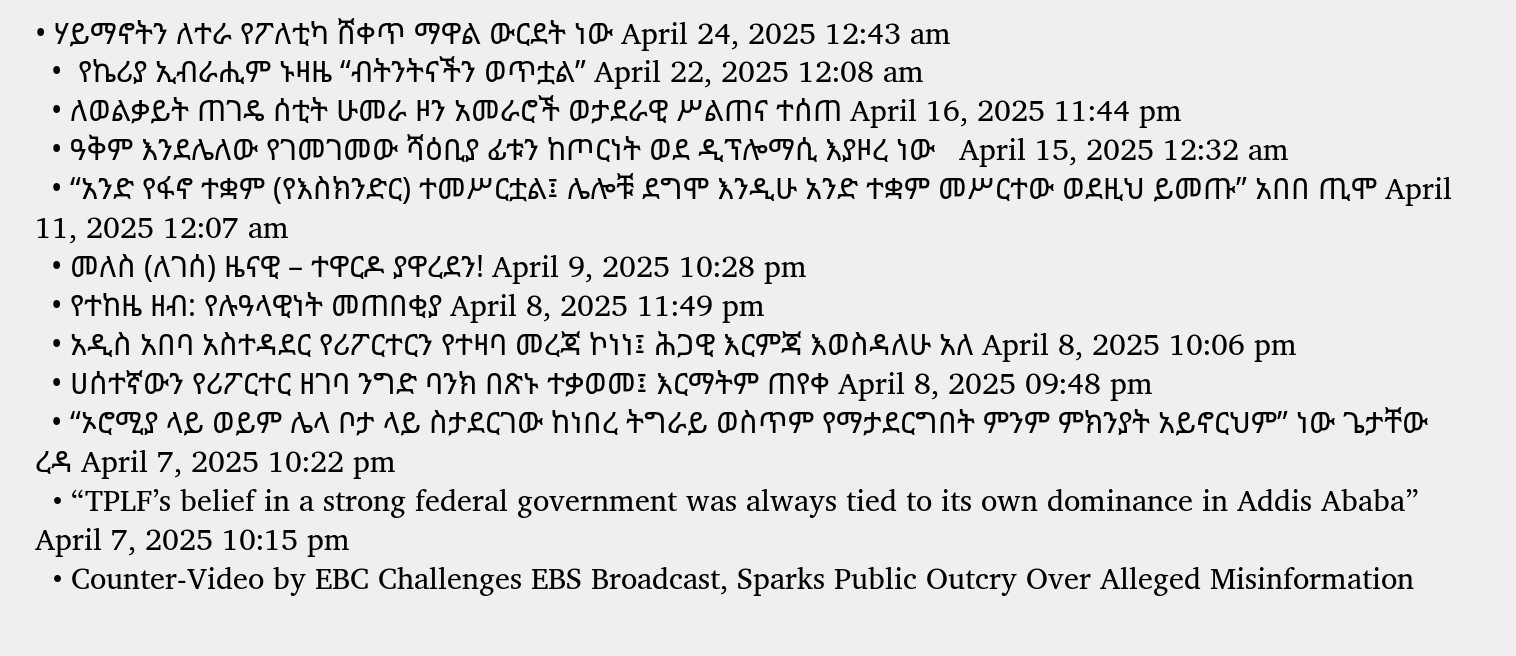• ሃይማኖትን ለተራ የፖለቲካ ሸቀጥ ማዋል ውርደት ነው April 24, 2025 12:43 am
  •  የኬሪያ ኢብራሒም ኑዛዜ “ብትንትናችን ወጥቷል” April 22, 2025 12:08 am
  • ለወልቃይት ጠገዴ ሰቲት ሁመራ ዞን አመራሮች ወታደራዊ ሥልጠና ተሰጠ April 16, 2025 11:44 pm
  • ዓቅም እንደሌለው የገመገመው ሻዕቢያ ፊቱን ከጦርነት ወደ ዲፕሎማሲ እያዞረ ነው   April 15, 2025 12:32 am
  • “አንድ የፋኖ ተቋም (የእስክንድር) ተመሥርቷል፤ ሌሎቹ ደግሞ እንዲሁ አንድ ተቋም መሥርተው ወደዚህ ይመጡ” አበበ ጢሞ April 11, 2025 12:07 am
  • መለስ (ለገሰ) ዜናዊ – ተዋርዶ ያዋረደን! April 9, 2025 10:28 pm
  • የተከዜ ዘብ: የሉዓላዊነት መጠበቂያ April 8, 2025 11:49 pm
  • አዲስ አበባ አስተዳደር የሪፖርተርን የተዛባ መረጃ ኮነነ፤ ሕጋዊ እርምጃ እወስዳለሁ አለ April 8, 2025 10:06 pm
  • ሀሰተኛውን የሪፖርተር ዘገባ ንግድ ባንክ በጽኑ ተቃወመ፤ እርማትም ጠየቀ April 8, 2025 09:48 pm
  • “ኦሮሚያ ላይ ወይም ሌላ ቦታ ላይ ስታደርገው ከነበረ ትግራይ ወስጥም የማታደርግበት ምንም ምክንያት አይኖርህም” ነው ጌታቸው ረዳ April 7, 2025 10:22 pm
  • “TPLF’s belief in a strong federal government was always tied to its own dominance in Addis Ababa” April 7, 2025 10:15 pm
  • Counter-Video by EBC Challenges EBS Broadcast, Sparks Public Outcry Over Alleged Misinformation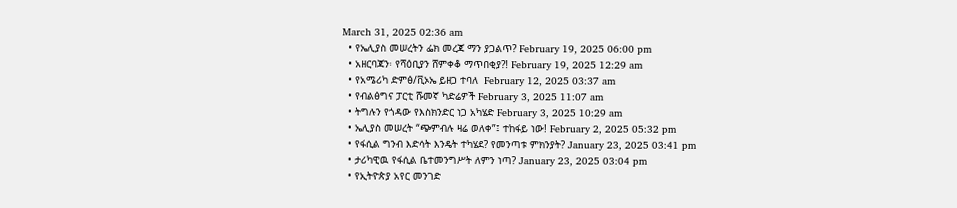March 31, 2025 02:36 am
  • የኤሊያስ መሠረትን ፌክ መረጃ ማን ያጋልጥ? February 19, 2025 06:00 pm
  • አዘርባጃን፡ የሻዕቢያን ሸምቀቆ ማጥበቂያ?! February 19, 2025 12:29 am
  • የአሜሪካ ድምፅ/ቪኦኤ ይዘጋ ተባለ  February 12, 2025 03:37 am
  • የብልፅግና ፓርቲ ሹመኛ ካድሬዎች February 3, 2025 11:07 am
  • ትግሉን የጎዳው የእስክንድር ነጋ አካሄድ February 3, 2025 10:29 am
  • ኤሊያስ መሠረት “ጭምብሉ ዛሬ ወለቀ”፤ ተከፋይ ነው! February 2, 2025 05:32 pm
  • የፋሲል ግንብ እድሳት እንዴት ተካሄደ? የመንጣቱ ምክንያት? January 23, 2025 03:41 pm
  • ታሪካዊዉ የፋሲል ቤተመንግሥት ለምን ነጣ? January 23, 2025 03:04 pm
  • የኢትዮጵያ አየር መንገድ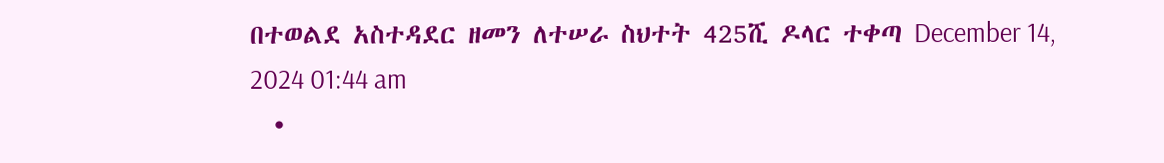በተወልደ አስተዳደር ዘመን ለተሠራ ስህተት 425ሺ ዶላር ተቀጣ December 14, 2024 01:44 am
  •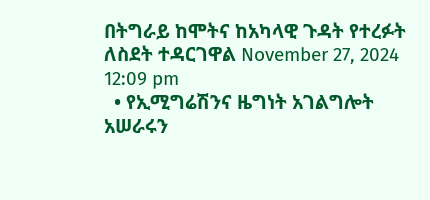በትግራይ ከሞትና ከአካላዊ ጉዳት የተረፉት ለስደት ተዳርገዋል November 27, 2024 12:09 pm
  • የኢሚግሬሽንና ዜግነት አገልግሎት አሠራሩን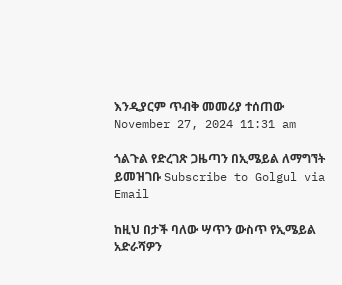እንዲያርም ጥብቅ መመሪያ ተሰጠው November 27, 2024 11:31 am

ጎልጉል የድረገጽ ጋዜጣን በኢሜይል ለማግኘት ይመዝገቡ Subscribe to Golgul via Email

ከዚህ በታች ባለው ሣጥን ውስጥ የኢሜይል አድራሻዎን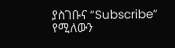ያስገቡና “Subscribe” የሚለውን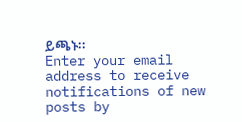ይጫኑ፡፡
Enter your email address to receive notifications of new posts by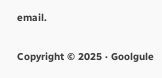email.

Copyright © 2025 · Goolgule